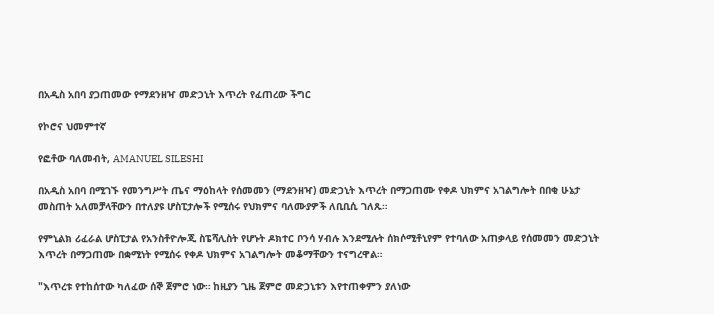በአዲስ አበባ ያጋጠመው የማደንዘዣ መድኃኒት እጥረት የፈጠረው ችግር

የኮሮና ህመምተኛ

የፎቶው ባለመብት, AMANUEL SILESHI

በአዲስ አበባ በሚገኙ የመንግሥት ጤና ማዕከላት የሰመመን (ማደንዘዣ) መድኃኒት እጥረት በማጋጠሙ የቀዶ ህክምና አገልግሎት በበቂ ሁኔታ መስጠት አለመቻላቸውን በተለያዩ ሆስፒታሎች የሚሰሩ የህክምና ባለሙያዎች ለቢቢሲ ገለጹ።

የምኒልክ ሪፈራል ሆስፒታል የአንስቶዮሎጂ ስፔሻሊስት የሆኑት ዶክተር ቦንሳ ሃብሉ እንደሚሉት ሰክሶሚቶኒየም የተባለው አጠቃላይ የሰመመን መድኃኒት እጥረት በማጋጠሙ በቋሚነት የሚሰሩ የቀዶ ህክምና አገልግሎት መቆማቸውን ተናግረዋል።

"እጥረቱ የተከሰተው ካለፈው ሰኞ ጀምሮ ነው። ከዚያን ጊዜ ጀምሮ መድኃኒቱን እየተጠቀምን ያለነው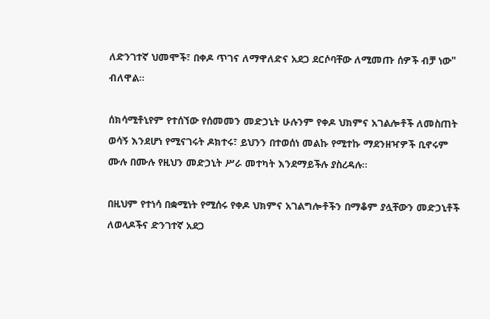ለድንገተኛ ህመሞች፣ በቀዶ ጥገና ለማዋለድና አደጋ ደርሶባቸው ለሚመጡ ሰዎች ብቻ ነው" ብለዋል።

ሰክሳሚቶኒየም የተሰኘው የሰመመን መድኃኒት ሁሉንም የቀዶ ህክምና አገልሎቶች ለመስጠት ወሳኝ እንደሆነ የሚናገሩት ዶክተሩ፣ ይህንን በተወሰነ መልኩ የሚተኩ ማደንዘዣዎች ቢኖሩም ሙሉ በሙሉ የዚህን መድኃኒት ሥራ መተካት እንደማይችሉ ያስረዳሉ።

በዚህም የተነሳ በቋሚነት የሚሰሩ የቀዶ ህክምና አገልግሎቶችን በማቆም ያሏቸውን መድኃኒቶች ለወላዶችና ድንገተኛ አደጋ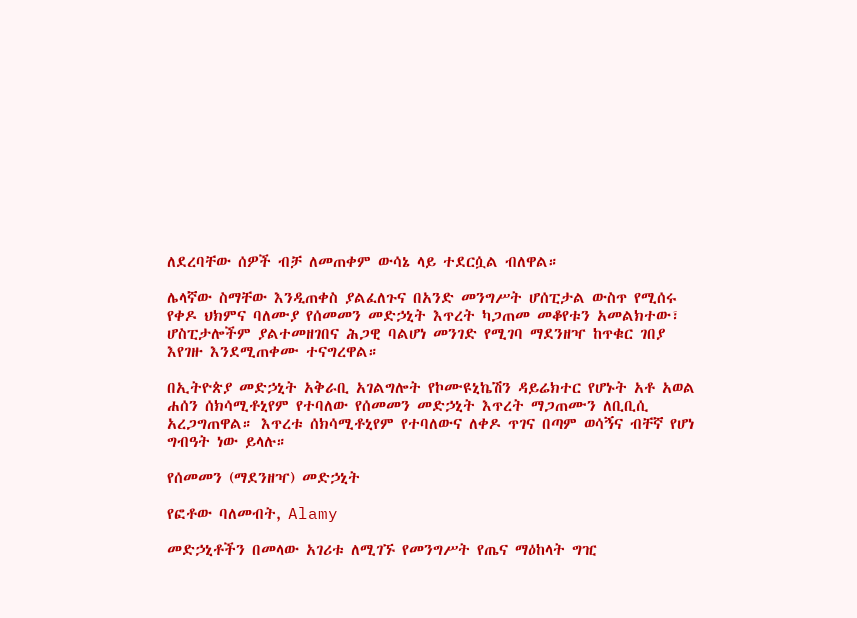ለደረባቸው ሰዎች ብቻ ለመጠቀም ውሳኔ ላይ ተደርሷል ብለዋል።

ሌላኛው ስማቸው እንዲጠቀስ ያልፈለጉና በአንድ መንግሥት ሆሰፒታል ውስጥ የሚሰሩ የቀዶ ህክምና ባለሙያ የሰመመን መድኃኒት እጥረት ካጋጠመ መቆየቱን አመልክተው፣ ሆስፒታሎችም ያልተመዘገበና ሕጋዊ ባልሆነ መንገድ የሚገባ ማደንዘዣ ከጥቁር ገበያ እየገዙ እንደሚጠቀሙ ተናግረዋል።

በኢትዮጵያ መድኃኒት አቅራቢ አገልግሎት የኮሙዩኒኬሽን ዳይሬክተር የሆኑት አቶ አወል ሐሰን ሰክሳሚቶኒየም የተባለው የሰመመን መድኃኒት እጥረት ማጋጠሙን ለቢቢሲ አረጋግጠዋል። እጥረቱ ሰክሳሚቶኒየም የተባለውና ለቀዶ ጥገና በጣም ወሳኝና ብቸኛ የሆነ ግብዓት ነው ይላሉ።

የሰመመን (ማደንዘዣ) መድኃኒት

የፎቶው ባለመብት, Alamy

መድኃኒቶችን በመላው አገሪቱ ለሚገኙ የመንግሥት የጤና ማዕከላት ግዢ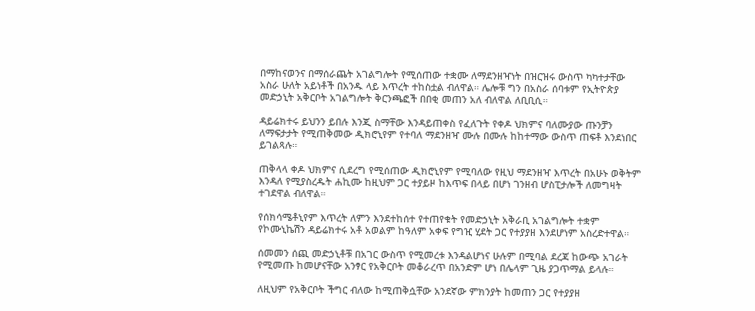በማከናወንና በማሰራጨት አገልግሎት የሚሰጠው ተቋሙ ለማደንዘዣነት በዝርዝሩ ውስጥ ካካተታቸው አስራ ሁለት አይነቶች በአንዱ ላይ እጥረት ተከስቷል ብለዋል። ሌሎቹ ግን በአስራ ሰባቱም የኢትዮጵያ መድኃኒት አቅርቦት አገልግሎት ቅርንጫፎች በበቂ መጠን አለ ብለዋል ለቢቢሲ።

ዳይሬክተሩ ይህንን ይበሉ እንጂ ስማቸው እንዳይጠቀስ የፈለጉት የቀዶ ህክምና ባለሙያው ጡንቻን ለማፍታታት የሚጠቅመው ዲክሮኒየም የተባለ ማደንዘዣ ሙሉ በሙሉ ከከተማው ውስጥ ጠፍቶ እንደነበር ይገልጻሉ።

ጠቅላላ ቀዶ ህክምና ሲደረግ የሚሰጠው ዲክሮኒየም የሚባለው የዚህ ማደንዘዣ እጥረት በአሁኑ ወቅትም እንዳለ የሚያስረዱት ሐኪሙ ከዚህም ጋር ተያይዞ ከእጥፍ በላይ በሆነ ገንዘብ ሆስፒታሎች ለመግዛት ተገደዋል ብለዋል።

የሰክሳሜቶኒየም እጥረት ለምን እንደተከሰተ የተጠየቁት የመድኃኒት አቅራቢ አገልግሎት ተቋም የኮሙኒኬሽን ዳይሬክተሩ አቶ አወልም ከዓለም አቀፍ የግዢ ሂደት ጋር የተያያዘ እንደሆነም አስረድተዋል።

ሰመመን ሰጪ መድኃኒቶቹ በአገር ውስጥ የሚመረቱ እንዳልሆነና ሁሉም በሚባል ደረጃ ከውጭ አገራት የሚመጡ ከመሆናቸው አንፃር የአቅርቦት መቆራረጥ በአንድም ሆነ በሌላም ጊዜ ያጋጥማል ይላሉ።

ለዚህም የአቅርቦት ችግር ብለው ከሚጠቅሷቸው አንደኛው ምክንያት ከመጠን ጋር የተያያዘ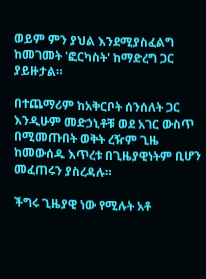ወይም ምን ያህል እንደሚያስፈልግ ከመገመት 'ፎርካስት' ከማድረግ ጋር ያይዙታል።

በተጨማሪም ከአቅርቦት ሰንሰለት ጋር እንዲሁም መድኃኒቶቹ ወደ አገር ውስጥ በሚመጡበት ወቅት ረዥም ጊዜ ከመውሰዱ እጥረቱ በጊዜያዊነትም ቢሆን መፈጠሩን ያስረዳሉ።

ችግሩ ጊዜያዊ ነው የሚሉት አቶ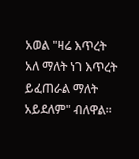አወል "ዛሬ እጥረት አለ ማለት ነገ እጥረት ይፈጠራል ማለት አይደለም" ብለዋል።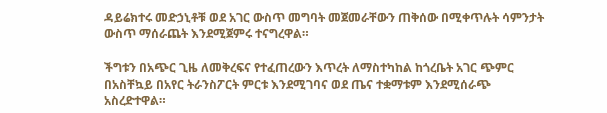ዳይሬክተሩ መድኃኒቶቹ ወደ አገር ውስጥ መግባት መጀመራቸውን ጠቅሰው በሚቀጥሉት ሳምንታት ውስጥ ማሰራጨት እንደሚጀምሩ ተናግረዋል።

ችግቱን በአጭር ጊዜ ለመቅረፍና የተፈጠረውን እጥረት ለማስተካከል ከጎረቤት አገር ጭምር በአስቸኳይ በአየር ትራንስፖርት ምርቱ እንደሚገባና ወደ ጤና ተቋማቱም እንደሚሰራጭ አስረድተዋል።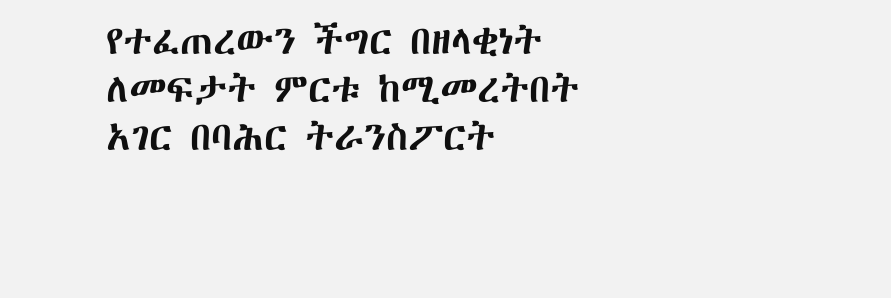የተፈጠረውን ችግር በዘላቂነት ለመፍታት ምርቱ ከሚመረትበት አገር በባሕር ትራንስፖርት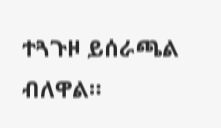ተጓጉዞ ይሰራጫል ብለዋል።